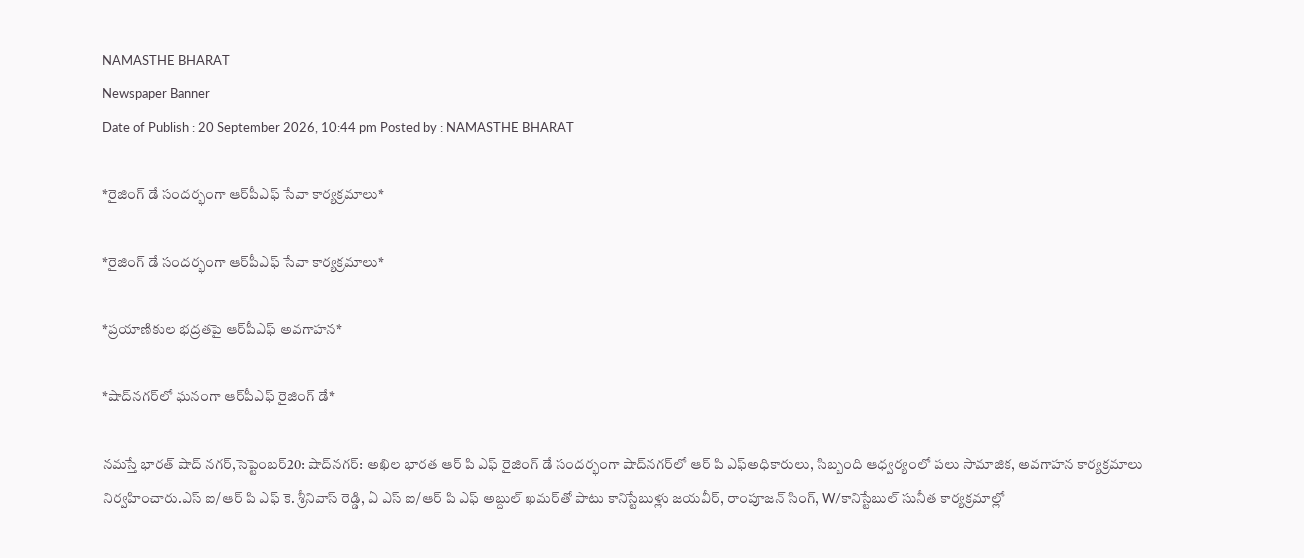NAMASTHE BHARAT
Newspaper Banner
Date of Publish : 20 September 2026, 10:44 pm Posted by : NAMASTHE BHARAT

*రైజింగ్ డే సందర్భంగా ఆర్‌పీఎఫ్ సేవా కార్యక్రమాలు*

*రైజింగ్ డే సందర్భంగా ఆర్‌పీఎఫ్ సేవా కార్యక్రమాలు*

*ప్రయాణికుల భద్రతపై ఆర్‌పీఎఫ్ అవగాహన*

*షాద్‌నగర్‌లో ఘనంగా ఆర్‌పీఎఫ్ రైజింగ్ డే*

నమస్తే భారత్ షాద్ నగర్,సెప్టెంబర్20: షాద్‌నగర్‌: అఖిల భారత ఆర్ పి ఎఫ్ రైజింగ్ డే సందర్భంగా షాద్‌నగర్‌లో ఆర్ పి ఎఫ్అధికారులు, సిబ్బంది ఆధ్వర్యంలో పలు సామాజిక, అవగాహన కార్యక్రమాలు నిర్వహించారు.ఎస్ ఐ/ఆర్ పి ఎఫ్ కె. శ్రీనివాస్ రెడ్డి, ఏ ఎస్ ఐ/ఆర్ పి ఎఫ్ అబ్దుల్ ఖమర్‌తో పాటు కానిస్టేబుళ్లు జయవీర్, రాంపూజన్ సింగ్, W/కానిస్టేబుల్ సునీత కార్యక్రమాల్లో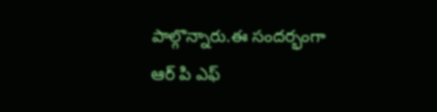పాల్గొన్నారు.ఈ సందర్భంగా ఆర్ పి ఎఫ్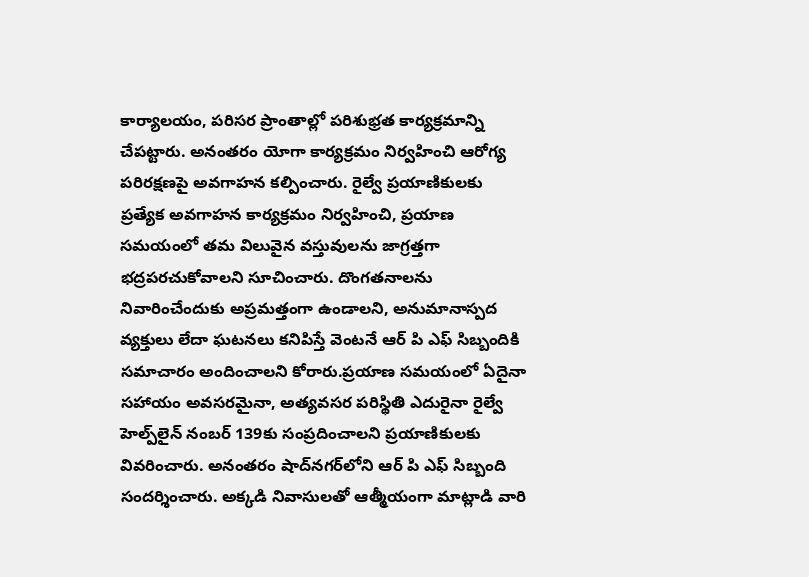కార్యాలయం, పరిసర ప్రాంతాల్లో పరిశుభ్రత కార్యక్రమాన్ని చేపట్టారు. అనంతరం యోగా కార్యక్రమం నిర్వహించి ఆరోగ్య పరిరక్షణపై అవగాహన కల్పించారు. రైల్వే ప్రయాణికులకు ప్రత్యేక అవగాహన కార్యక్రమం నిర్వహించి, ప్రయాణ సమయంలో తమ విలువైన వస్తువులను జాగ్రత్తగా భద్రపరచుకోవాలని సూచించారు. దొంగతనాలను నివారించేందుకు అప్రమత్తంగా ఉండాలని, అనుమానాస్పద వ్యక్తులు లేదా ఘటనలు కనిపిస్తే వెంటనే ఆర్ పి ఎఫ్ సిబ్బందికి సమాచారం అందించాలని కోరారు.ప్రయాణ సమయంలో ఏదైనా సహాయం అవసరమైనా, అత్యవసర పరిస్థితి ఎదురైనా రైల్వే హెల్ప్‌లైన్ నంబర్ 139కు సంప్రదించాలని ప్రయాణికులకు వివరించారు. అనంతరం షాద్‌నగర్‌లోని ఆర్ పి ఎఫ్ సిబ్బంది సందర్శించారు. అక్కడి నివాసులతో ఆత్మీయంగా మాట్లాడి వారి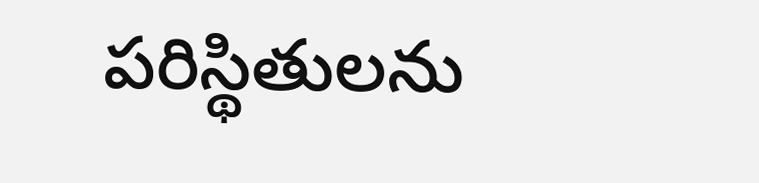పరిస్థితులను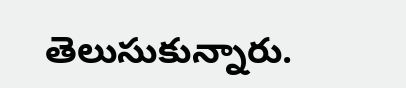తెలుసుకున్నారు.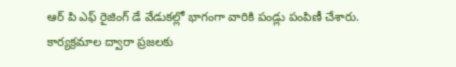ఆర్ పి ఎఫ్ రైజింగ్ డే వేడుకల్లో భాగంగా వారికి పండ్లు పంపిణీ చేశారు. కార్యక్రమాల ద్వారా ప్రజలకు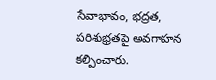సేవాభావం, భద్రత, పరిశుభ్రతపై అవగాహన కల్పించారు.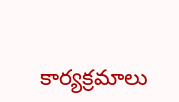కార్యక్రమాలు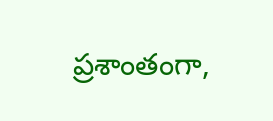ప్రశాంతంగా,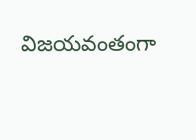విజయవంతంగా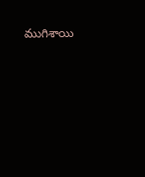ముగిశాయి